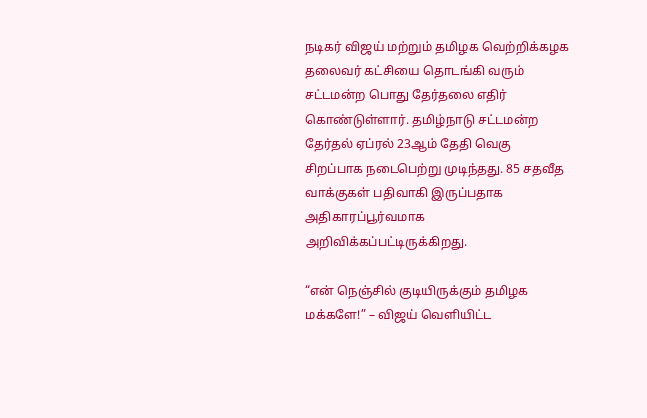நடிகர் விஜய் மற்றும் தமிழக வெற்றிக்கழக தலைவர் கட்சியை தொடங்கி வரும் சட்டமன்ற பொது தேர்தலை எதிர் கொண்டுள்ளார். தமிழ்நாடு சட்டமன்ற தேர்தல் ஏப்ரல் 23ஆம் தேதி வெகு சிறப்பாக நடைபெற்று முடிந்தது. 85 சதவீத வாக்குகள் பதிவாகி இருப்பதாக அதிகாரப்பூர்வமாக அறிவிக்கப்பட்டிருக்கிறது.

“என் நெஞ்சில் குடியிருக்கும் தமிழக மக்களே!” – விஜய் வெளியிட்ட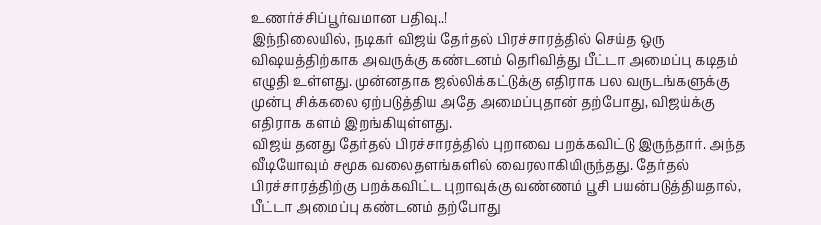உணர்ச்சிப்பூர்வமான பதிவு..!
இந்நிலையில், நடிகர் விஜய் தேர்தல் பிரச்சாரத்தில் செய்த ஒரு விஷயத்திற்காக அவருக்கு கண்டனம் தெரிவித்து பீட்டா அமைப்பு கடிதம் எழுதி உள்ளது. முன்னதாக ஜல்லிக்கட்டுக்கு எதிராக பல வருடங்களுக்கு முன்பு சிக்கலை ஏற்படுத்திய அதே அமைப்புதான் தற்போது, விஜய்க்கு எதிராக களம் இறங்கியுள்ளது.
விஜய் தனது தேர்தல் பிரச்சாரத்தில் புறாவை பறக்கவிட்டு இருந்தார். அந்த வீடியோவும் சமூக வலைதளங்களில் வைரலாகியிருந்தது. தேர்தல் பிரச்சாரத்திற்கு பறக்கவிட்ட புறாவுக்கு வண்ணம் பூசி பயன்படுத்தியதால், பீட்டா அமைப்பு கண்டனம் தற்போது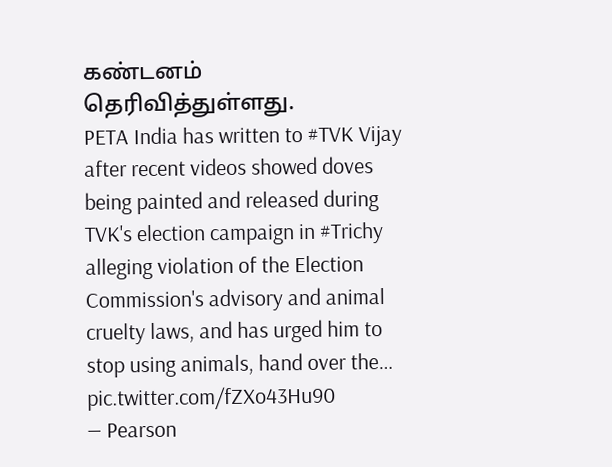கண்டனம் தெரிவித்துள்ளது.
PETA India has written to #TVK Vijay after recent videos showed doves being painted and released during TVK's election campaign in #Trichy alleging violation of the Election Commission's advisory and animal cruelty laws, and has urged him to stop using animals, hand over the… pic.twitter.com/fZXo43Hu90
— Pearson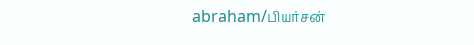abraham/பியர்சன்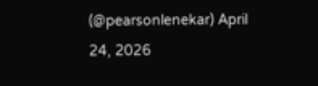(@pearsonlenekar) April 24, 2026